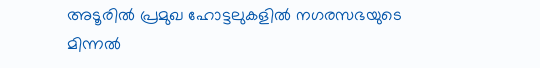അടൂരിൽ പ്രമുഖ ഹോട്ടലുകളിൽ നഗരസഭയുടെ മിന്നൽ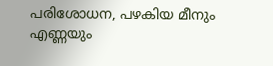പരിശോധന, പഴകിയ മീനും എണ്ണയും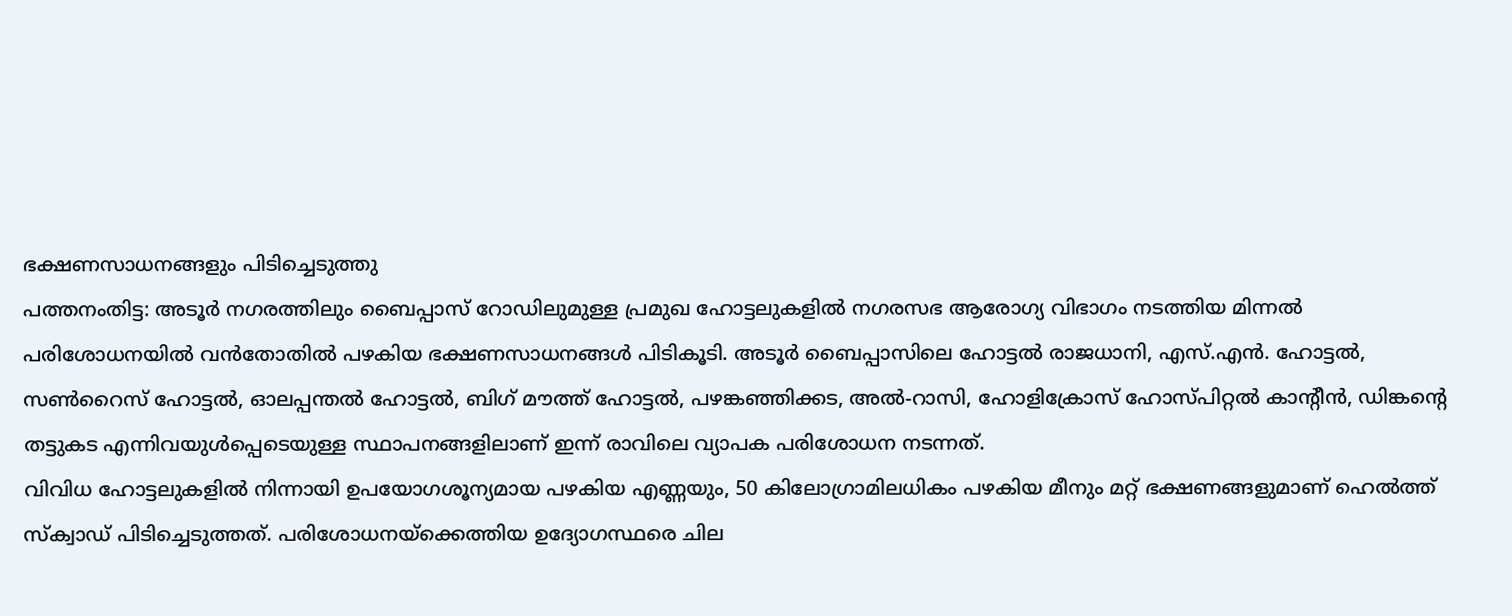ഭക്ഷണസാധനങ്ങളും പിടിച്ചെടുത്തു
പത്തനംതിട്ട: അടൂർ നഗരത്തിലും ബൈപ്പാസ് റോഡിലുമുള്ള പ്രമുഖ ഹോട്ടലുകളിൽ നഗരസഭ ആരോഗ്യ വിഭാഗം നടത്തിയ മിന്നൽ പരിശോധനയിൽ വൻതോതിൽ പഴകിയ ഭക്ഷണസാധനങ്ങൾ പിടികൂടി. അടൂർ ബൈപ്പാസിലെ ഹോട്ടൽ രാജധാനി, എസ്.എൻ. ഹോട്ടൽ, സൺറൈസ് ഹോട്ടൽ, ഓലപ്പന്തൽ ഹോട്ടൽ, ബിഗ് മൗത്ത് ഹോട്ടൽ, പഴങ്കഞ്ഞിക്കട, അൽ-റാസി, ഹോളിക്രോസ് ഹോസ്പിറ്റൽ കാന്റീൻ, ഡിങ്കന്റെ തട്ടുകട എന്നിവയുൾപ്പെടെയുള്ള സ്ഥാപനങ്ങളിലാണ് ഇന്ന് രാവിലെ വ്യാപക പരിശോധന നടന്നത്.
വിവിധ ഹോട്ടലുകളിൽ നിന്നായി ഉപയോഗശൂന്യമായ പഴകിയ എണ്ണയും, 50 കിലോഗ്രാമിലധികം പഴകിയ മീനും മറ്റ് ഭക്ഷണങ്ങളുമാണ് ഹെൽത്ത് സ്ക്വാഡ് പിടിച്ചെടുത്തത്. പരിശോധനയ്ക്കെത്തിയ ഉദ്യോഗസ്ഥരെ ചില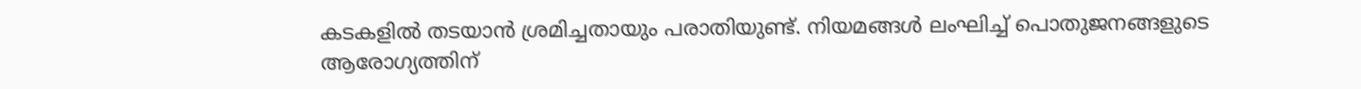കടകളിൽ തടയാൻ ശ്രമിച്ചതായും പരാതിയുണ്ട്. നിയമങ്ങൾ ലംഘിച്ച് പൊതുജനങ്ങളുടെ ആരോഗ്യത്തിന്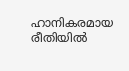ഹാനികരമായ രീതിയിൽ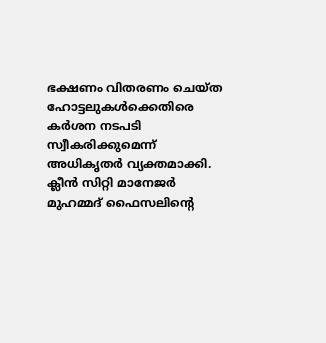ഭക്ഷണം വിതരണം ചെയ്ത ഹോട്ടലുകൾക്കെതിരെ കർശന നടപടി സ്വീകരിക്കുമെന്ന് അധികൃതർ വ്യക്തമാക്കി.
ക്ലീൻ സിറ്റി മാനേജർ മുഹമ്മദ് ഫൈസലിന്റെ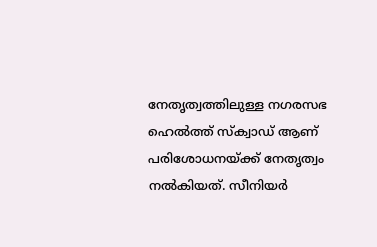നേതൃത്വത്തിലുള്ള നഗരസഭ ഹെൽത്ത് സ്ക്വാഡ് ആണ് പരിശോധനയ്ക്ക് നേതൃത്വം നൽകിയത്. സീനിയർ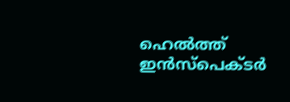ഹെൽത്ത് ഇൻസ്പെക്ടർ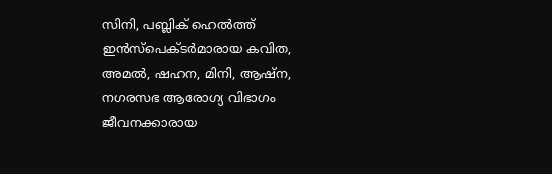സിനി, പബ്ലിക് ഹെൽത്ത് ഇൻസ്പെക്ടർമാരായ കവിത, അമൽ, ഷഹന, മിനി, ആഷ്ന, നഗരസഭ ആരോഗ്യ വിഭാഗം ജീവനക്കാരായ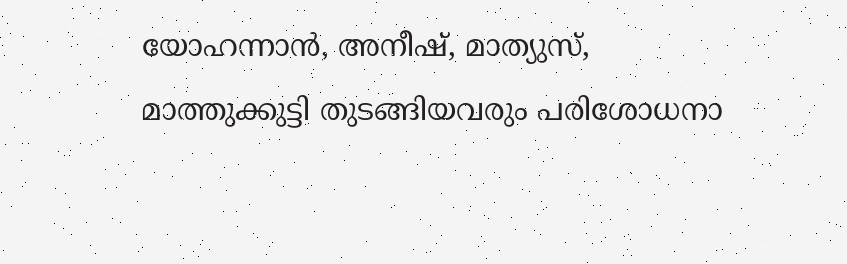യോഹന്നാൻ, അനീഷ്, മാത്യുസ്, മാത്തുക്കുട്ടി തുടങ്ങിയവരും പരിശോധനാ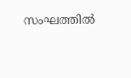സംഘത്തിൽ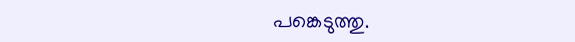പങ്കെടുത്തു.